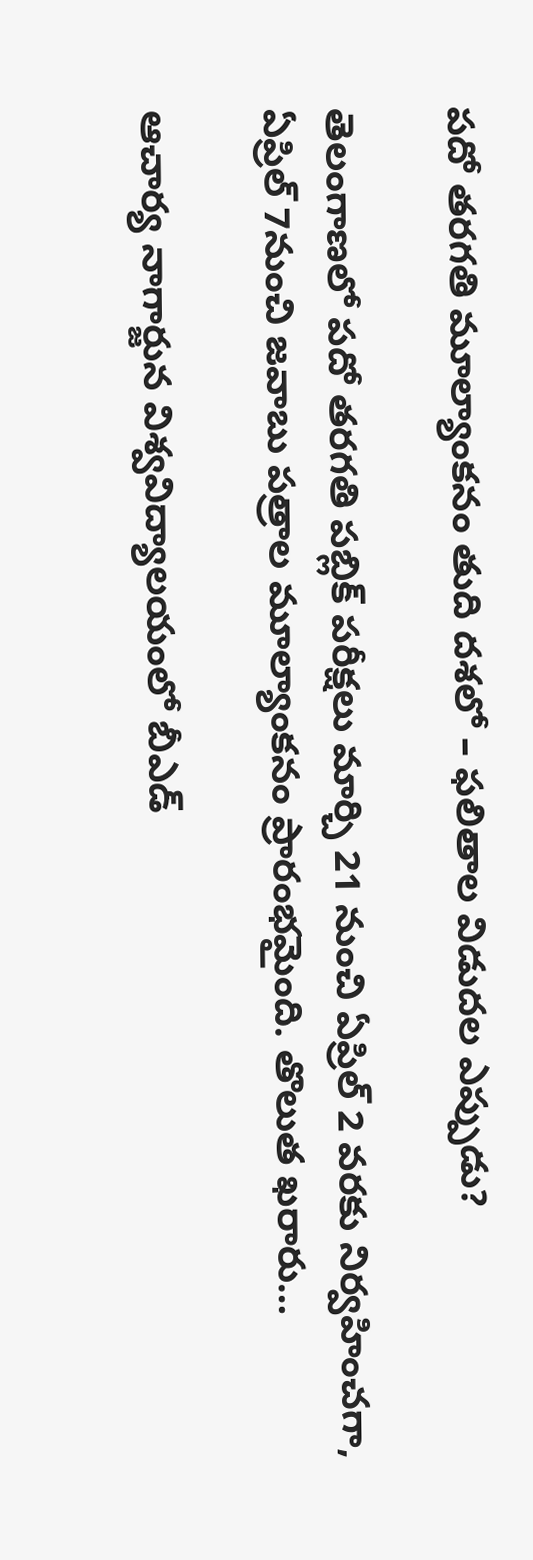పదో తరగతి మూల్యాంకనం తుది దశలో – ఫలితాల విడుదల ఎప్పుడు?

తెలంగాణలో పదో తరగతి పబ్లిక్ పరీక్షలు మార్చి 21 నుంచి ఏప్రిల్ 2 వరకు నిర్వహించగా, ఏప్రిల్ 7నుంచి జవాబు పత్రాల మూల్యాంకనం ప్రారంభమైంది. తొలుత ఖరారు…

ఆచార్య నాగార్జున విశ్వవిద్యాలయంలో బీఎడ్‌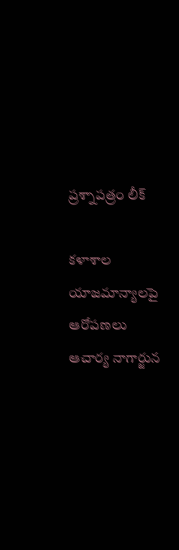ప్రశ్నాపత్రం లీక్

కళాశాల యాజమాన్యాలపై ఆరోపణలు ఆచార్య నాగార్జున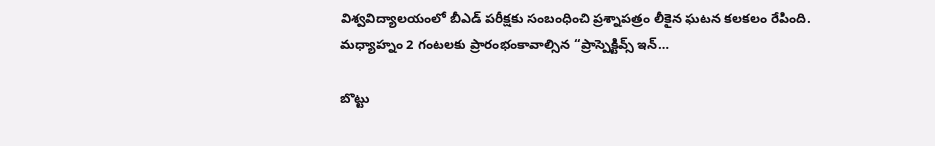విశ్వవిద్యాలయంలో బీఎడ్‌ పరీక్షకు సంబంధించి ప్రశ్నాపత్రం లీకైన ఘటన కలకలం రేపింది. మధ్యాహ్నం 2 గంటలకు ప్రారంభంకావాల్సిన “ప్రాస్పెక్టివ్స్ ఇన్…

బొట్టు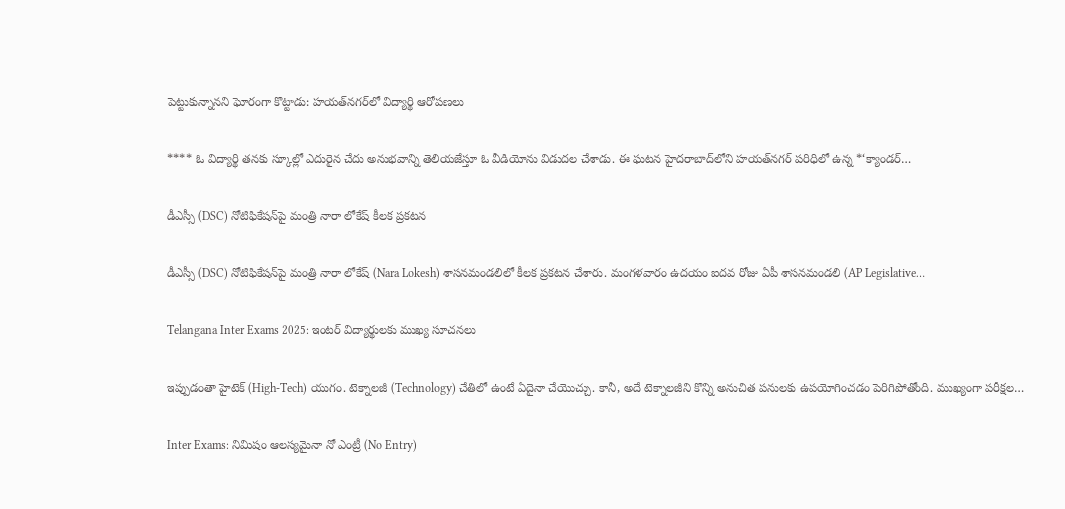పెట్టుకున్నానని ఘోరంగా కొట్టాడు: హయత్‌నగర్‌లో విద్యార్థి ఆరోపణలు

**** ఓ విద్యార్థి తనకు స్కూల్లో ఎదురైన చేదు అనుభవాన్ని తెలియజేస్తూ ఓ వీడియోను విడుదల చేశాడు. ఈ ఘటన హైదరాబాద్‌లోని హయత్‌నగర్ పరిధిలో ఉన్న *‘క్యాండర్…

డీఎస్సీ (DSC) నోటిఫికేషన్‌పై మంత్రి నారా లోకేష్ కీలక ప్రకటన

డీఎస్సీ (DSC) నోటిఫికేషన్‌పై మంత్రి నారా లోకేష్ (Nara Lokesh) శాసనమండలిలో కీలక ప్రకటన చేశారు. మంగళవారం ఉదయం ఐదవ రోజు ఏపీ శాసనమండలి (AP Legislative…

Telangana Inter Exams 2025: ఇంటర్‌ విద్యార్థులకు ముఖ్య సూచనలు

ఇప్పుడంతా హైటెక్ (High-Tech) యుగం. టెక్నాలజీ (Technology) చేతిలో ఉంటే ఏదైనా చేయొచ్చు. కానీ, అదే టెక్నాలజీని కొన్ని అనుచిత పనులకు ఉపయోగించడం పెరిగిపోతోంది. ముఖ్యంగా పరీక్షల…

Inter Exams: నిమిషం ఆలస్యమైనా నో ఎంట్రీ (No Entry)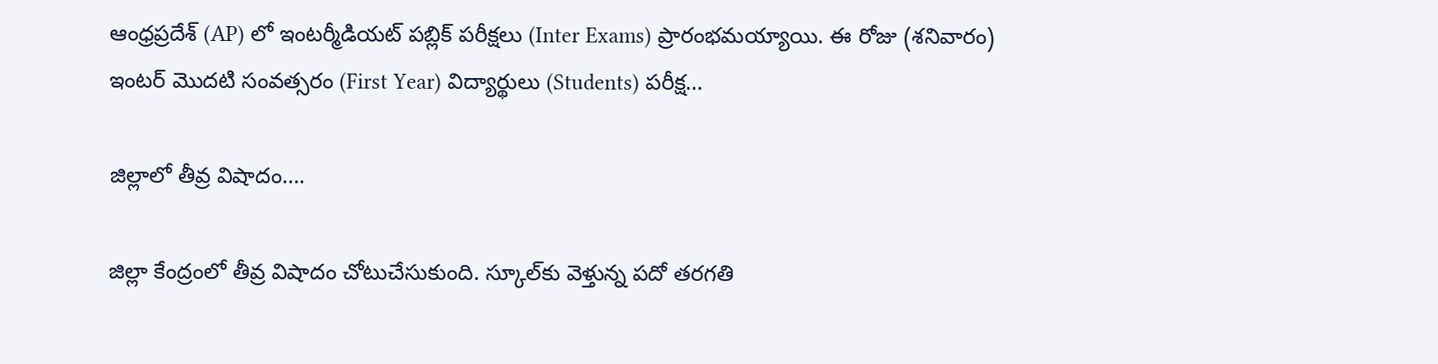ఆంధ్రప్రదేశ్ (AP) లో ఇంటర్మీడియట్ పబ్లిక్ పరీక్షలు (Inter Exams) ప్రారంభమయ్యాయి. ఈ రోజు (శనివారం) ఇంటర్ మొదటి సంవత్సరం (First Year) విద్యార్థులు (Students) పరీక్ష…

జిల్లాలో తీవ్ర విషాదం….

జిల్లా కేంద్రంలో తీవ్ర విషాదం చోటుచేసుకుంది. స్కూల్‌కు వెళ్తున్న పదో తరగతి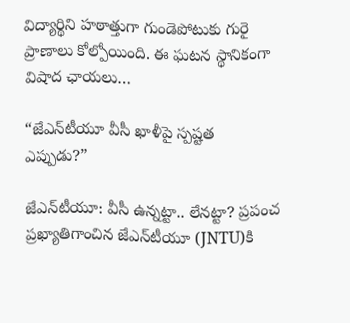విద్యార్థిని హఠాత్తుగా గుండెపోటుకు గురై ప్రాణాలు కోల్పోయింది. ఈ ఘటన స్థానికంగా విషాద ఛాయలు…

“జేఎన్‌టీయూ వీసీ ఖాళీపై స్పష్టత ఎప్పుడు?”

జేఎన్‌టీయూ: వీసీ ఉన్నట్టా.. లేనట్టా? ప్రపంచ ప్రఖ్యాతిగాంచిన జేఎన్‌టీయూ (JNTU)కి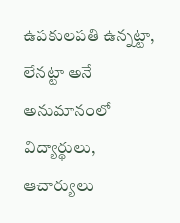ఉపకులపతి ఉన్నట్టా, లేనట్టా అనే అనుమానంలో విద్యార్థులు, ఆచార్యులు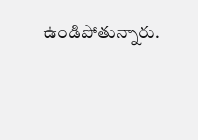ఉండిపోతున్నారు.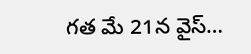గత మే 21న వైస్‌…